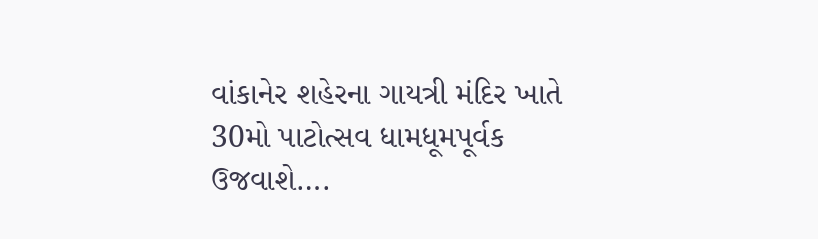વાંકાનેર શહેરના ગાયત્રી મંદિર ખાતે 30મો પાટોત્સવ ધામધૂમપૂર્વક ઉજવાશે….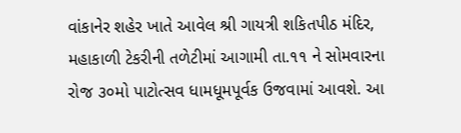વાંકાનેર શહેર ખાતે આવેલ શ્રી ગાયત્રી શકિતપીઠ મંદિર, મહાકાળી ટેકરીની તળેટીમાં આગામી તા.૧૧ ને સોમવારના રોજ ૩૦મો પાટોત્સવ ધામધૂમપૂર્વક ઉજવામાં આવશે. આ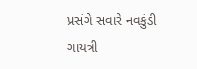પ્રસંગે સવારે નવકુંડી ગાયત્રી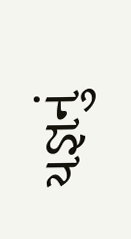યજ્ઞનું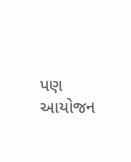પણ આયોજન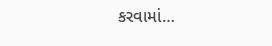કરવામાં…